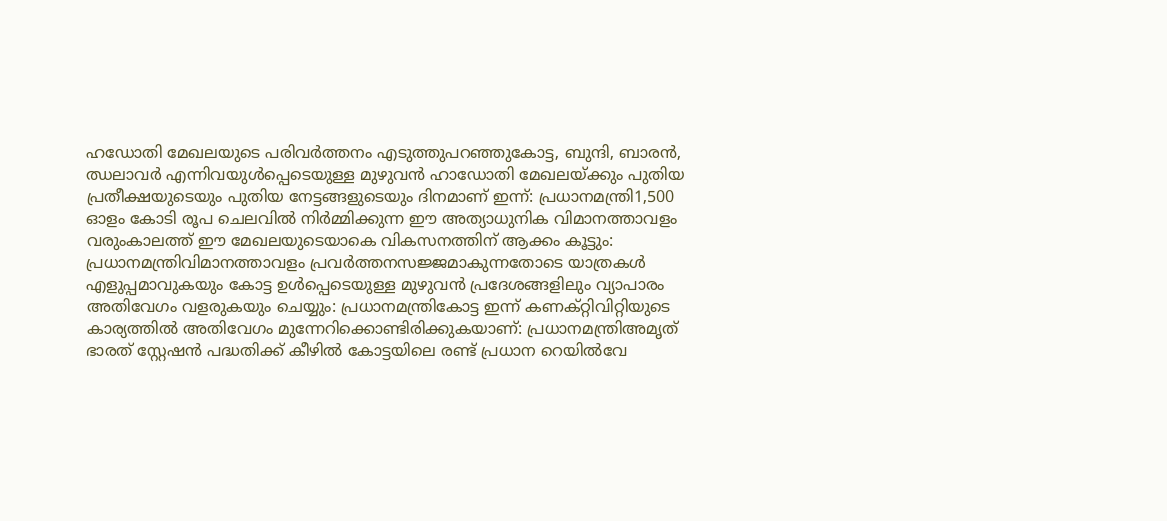ഹഡോതി മേഖലയുടെ പരിവർത്തനം എടുത്തുപറഞ്ഞുകോട്ട, ബുന്ദി, ബാരൻ, ഝലാവർ എന്നിവയുൾപ്പെടെയുള്ള മുഴുവൻ ഹാഡോതി മേഖലയ്ക്കും പുതിയ പ്രതീക്ഷയുടെയും പുതിയ നേട്ടങ്ങളുടെയും ദിനമാണ് ഇന്ന്: പ്രധാനമന്ത്രി1,500 ഓളം കോടി രൂപ ചെലവിൽ നിർമ്മിക്കുന്ന ഈ അത്യാധുനിക വിമാനത്താവളം വരുംകാലത്ത് ഈ മേഖലയുടെയാകെ വികസനത്തിന് ആക്കം കൂട്ടും: പ്രധാനമന്ത്രിവിമാനത്താവളം പ്രവർത്തനസജ്ജമാകുന്നതോടെ യാത്രകൾ എളുപ്പമാവുകയും കോട്ട ഉൾപ്പെടെയുള്ള മുഴുവൻ പ്രദേശങ്ങളിലും വ്യാപാരം അതിവേഗം വളരുകയും ചെയ്യും: പ്രധാനമന്ത്രികോട്ട ഇന്ന് കണക്റ്റിവിറ്റിയുടെ കാര്യത്തിൽ അതിവേഗം മുന്നേറിക്കൊണ്ടിരിക്കുകയാണ്: പ്രധാനമന്ത്രിഅമൃത് ഭാരത് സ്റ്റേഷൻ പദ്ധതിക്ക് കീഴിൽ കോട്ടയിലെ രണ്ട് പ്രധാന റെയിൽവേ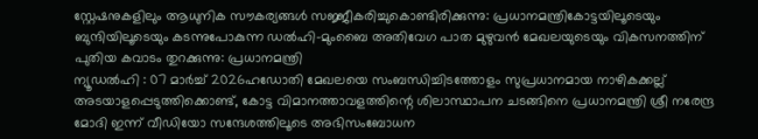സ്റ്റേഷനുകളിലും ആധുനിക സൗകര്യങ്ങൾ സജ്ജീകരിച്ചുകൊണ്ടിരിക്കുന്നു: പ്രധാനമന്ത്രികോട്ടയിലൂടെയും ബുന്ദിയിലൂടെയും കടന്നുപോകുന്ന ഡൽഹി-മുംബൈ അതിവേഗ പാത മുഴുവൻ മേഖലയുടെയും വികസനത്തിന് പുതിയ കവാടം തുറക്കുന്നു: പ്രധാനമന്ത്രി
ന്യൂഡൽഹി : 07 മാർച്ച് 2026ഹഡോതി മേഖലയെ സംബന്ധിച്ചിടത്തോളം സുപ്രധാനമായ നാഴികക്കല്ല് അടയാളപ്പെടുത്തിക്കൊണ്ട്, കോട്ട വിമാനത്താവളത്തിന്റെ ശിലാസ്ഥാപന ചടങ്ങിനെ പ്രധാനമന്ത്രി ശ്രീ നരേന്ദ്ര മോദി ഇന്ന് വീഡിയോ സന്ദേശത്തിലൂടെ അഭിസംബോധന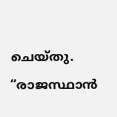ചെയ്തു. “രാജസ്ഥാൻ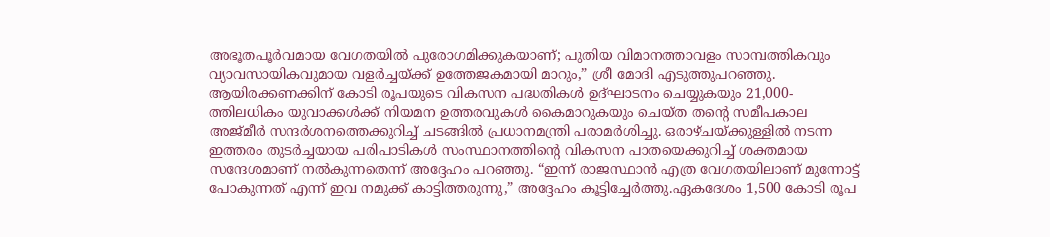അഭൂതപൂർവമായ വേഗതയിൽ പുരോഗമിക്കുകയാണ്; പുതിയ വിമാനത്താവളം സാമ്പത്തികവും വ്യാവസായികവുമായ വളർച്ചയ്ക്ക് ഉത്തേജകമായി മാറും,” ശ്രീ മോദി എടുത്തുപറഞ്ഞു. ആയിരക്കണക്കിന് കോടി രൂപയുടെ വികസന പദ്ധതികൾ ഉദ്ഘാടനം ചെയ്യുകയും 21,000-ത്തിലധികം യുവാക്കൾക്ക് നിയമന ഉത്തരവുകൾ കൈമാറുകയും ചെയ്ത തന്റെ സമീപകാല അജ്മീർ സന്ദർശനത്തെക്കുറിച്ച് ചടങ്ങിൽ പ്രധാനമന്ത്രി പരാമർശിച്ചു. ഒരാഴ്ചയ്ക്കുള്ളിൽ നടന്ന ഇത്തരം തുടർച്ചയായ പരിപാടികൾ സംസ്ഥാനത്തിന്റെ വികസന പാതയെക്കുറിച്ച് ശക്തമായ സന്ദേശമാണ് നൽകുന്നതെന്ന് അദ്ദേഹം പറഞ്ഞു. “ഇന്ന് രാജസ്ഥാൻ എത്ര വേഗതയിലാണ് മുന്നോട്ട് പോകുന്നത് എന്ന് ഇവ നമുക്ക് കാട്ടിത്തരുന്നു,” അദ്ദേഹം കൂട്ടിച്ചേർത്തു.ഏകദേശം 1,500 കോടി രൂപ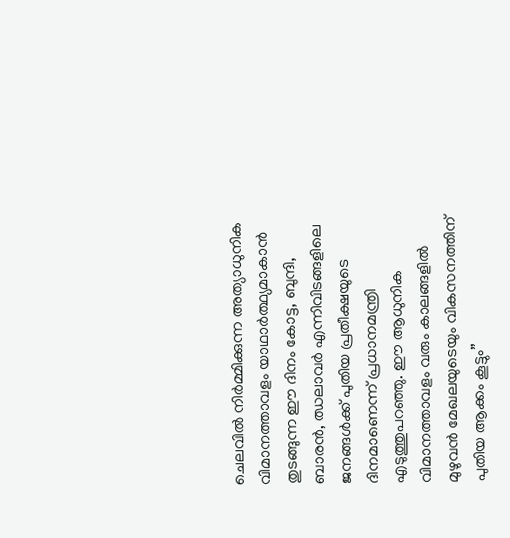ചെലവിൽ നിർമ്മിക്കുന്ന അത്യാധുനിക വിമാനത്താവളം യാഥാർത്ഥ്യമാകാൻ തുടങ്ങുന്ന ഈ ദിനം കോട്ട, ബുന്ദി, ബാരൻ, ഝലാവർ എന്നിവിടങ്ങളിലെ ജനങ്ങൾക്ക് പുതിയ പ്രതീക്ഷയുടെ ദിനമാണെന്ന് പ്രധാനമന്ത്രി എടുത്തുപറഞ്ഞു. ഈ ആധുനിക വിമാനത്താവളം വരും കാലങ്ങളിൽ മുഴുവൻ മേഖലയുടെയും വികസനത്തിന് പുതിയ ആക്കം കൂട്ടും”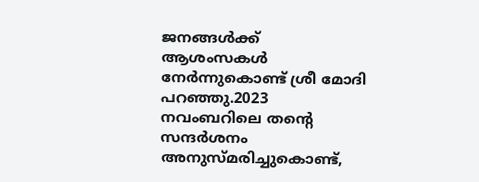ജനങ്ങൾക്ക് ആശംസകൾ നേർന്നുകൊണ്ട് ശ്രീ മോദി പറഞ്ഞു.2023 നവംബറിലെ തന്റെ സന്ദർശനം അനുസ്മരിച്ചുകൊണ്ട്,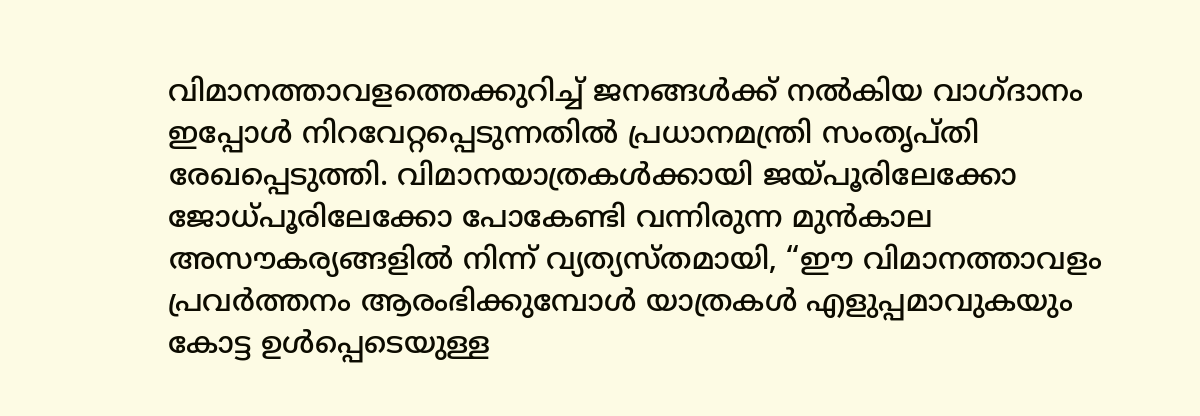വിമാനത്താവളത്തെക്കുറിച്ച് ജനങ്ങൾക്ക് നൽകിയ വാഗ്ദാനം ഇപ്പോൾ നിറവേറ്റപ്പെടുന്നതിൽ പ്രധാനമന്ത്രി സംതൃപ്തി രേഖപ്പെടുത്തി. വിമാനയാത്രകൾക്കായി ജയ്പൂരിലേക്കോ ജോധ്പൂരിലേക്കോ പോകേണ്ടി വന്നിരുന്ന മുൻകാല അസൗകര്യങ്ങളിൽ നിന്ന് വ്യത്യസ്തമായി, “ഈ വിമാനത്താവളം പ്രവർത്തനം ആരംഭിക്കുമ്പോൾ യാത്രകൾ എളുപ്പമാവുകയും കോട്ട ഉൾപ്പെടെയുള്ള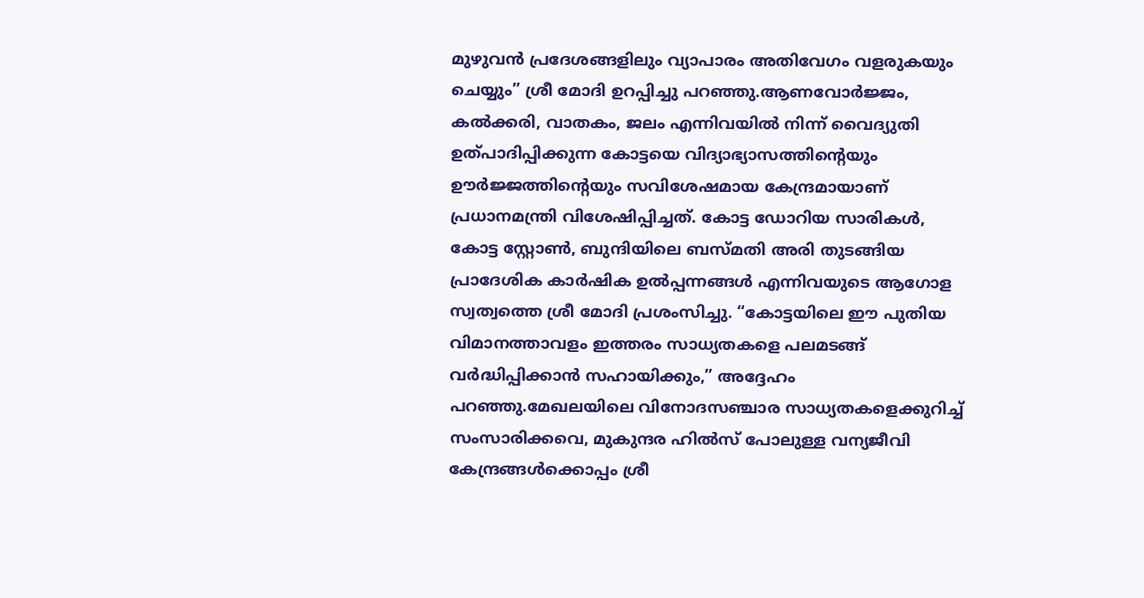മുഴുവൻ പ്രദേശങ്ങളിലും വ്യാപാരം അതിവേഗം വളരുകയും ചെയ്യും” ശ്രീ മോദി ഉറപ്പിച്ചു പറഞ്ഞു.ആണവോർജ്ജം, കൽക്കരി, വാതകം, ജലം എന്നിവയിൽ നിന്ന് വൈദ്യുതി ഉത്പാദിപ്പിക്കുന്ന കോട്ടയെ വിദ്യാഭ്യാസത്തിന്റെയും ഊർജ്ജത്തിന്റെയും സവിശേഷമായ കേന്ദ്രമായാണ് പ്രധാനമന്ത്രി വിശേഷിപ്പിച്ചത്. കോട്ട ഡോറിയ സാരികൾ, കോട്ട സ്റ്റോൺ, ബുന്ദിയിലെ ബസ്മതി അരി തുടങ്ങിയ പ്രാദേശിക കാർഷിക ഉൽപ്പന്നങ്ങൾ എന്നിവയുടെ ആഗോള സ്വത്വത്തെ ശ്രീ മോദി പ്രശംസിച്ചു. “കോട്ടയിലെ ഈ പുതിയ വിമാനത്താവളം ഇത്തരം സാധ്യതകളെ പലമടങ്ങ് വർദ്ധിപ്പിക്കാൻ സഹായിക്കും,” അദ്ദേഹം പറഞ്ഞു.മേഖലയിലെ വിനോദസഞ്ചാര സാധ്യതകളെക്കുറിച്ച് സംസാരിക്കവെ, മുകുന്ദര ഹിൽസ് പോലുള്ള വന്യജീവി കേന്ദ്രങ്ങൾക്കൊപ്പം ശ്രീ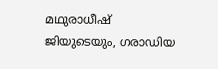മഥുരാധീഷ് ജിയുടെയും, ഗരാഡിയ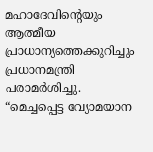മഹാദേവിന്റെയും ആത്മീയ പ്രാധാന്യത്തെക്കുറിച്ചും പ്രധാനമന്ത്രി പരാമർശിച്ചു. “മെച്ചപ്പെട്ട വ്യോമയാന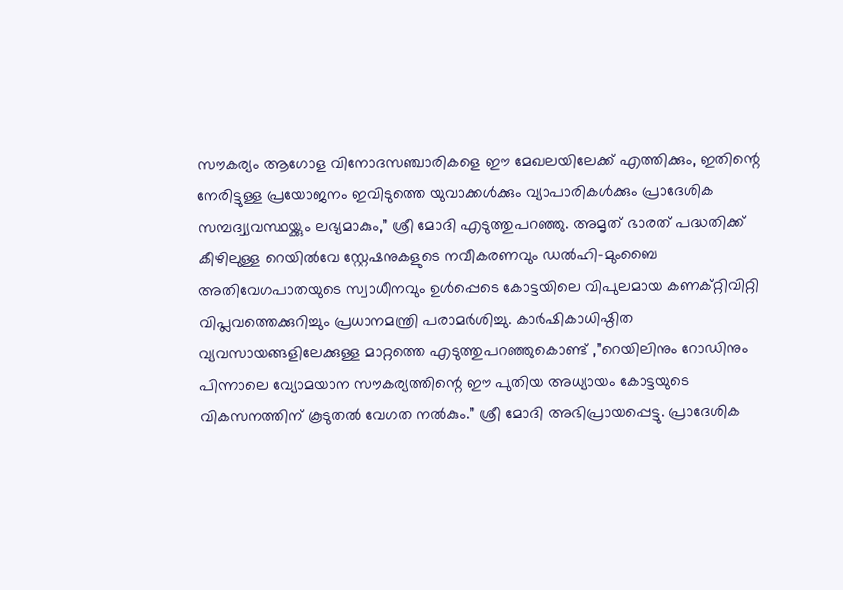സൗകര്യം ആഗോള വിനോദസഞ്ചാരികളെ ഈ മേഖലയിലേക്ക് എത്തിക്കും, ഇതിന്റെ നേരിട്ടുള്ള പ്രയോജനം ഇവിടുത്തെ യുവാക്കൾക്കും വ്യാപാരികൾക്കും പ്രാദേശിക സമ്പദ്വ്യവസ്ഥയ്ക്കും ലഭ്യമാകും,” ശ്രീ മോദി എടുത്തുപറഞ്ഞു. അമൃത് ഭാരത് പദ്ധതിക്ക് കീഴിലുള്ള റെയിൽവേ സ്റ്റേഷനുകളുടെ നവീകരണവും ഡൽഹി-മുംബൈ അതിവേഗപാതയുടെ സ്വാധീനവും ഉൾപ്പെടെ കോട്ടയിലെ വിപുലമായ കണക്റ്റിവിറ്റി വിപ്ലവത്തെക്കുറിച്ചും പ്രധാനമന്ത്രി പരാമർശിച്ചു. കാർഷികാധിഷ്ഠിത വ്യവസായങ്ങളിലേക്കുള്ള മാറ്റത്തെ എടുത്തുപറഞ്ഞുകൊണ്ട് ,”റെയിലിനും റോഡിനും പിന്നാലെ വ്യോമയാന സൗകര്യത്തിന്റെ ഈ പുതിയ അധ്യായം കോട്ടയുടെ വികസനത്തിന് കൂടുതൽ വേഗത നൽകും.” ശ്രീ മോദി അഭിപ്രായപ്പെട്ടു. പ്രാദേശിക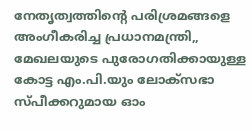നേതൃത്വത്തിന്റെ പരിശ്രമങ്ങളെ അംഗീകരിച്ച പ്രധാനമന്ത്രി,, മേഖലയുടെ പുരോഗതിക്കായുള്ള കോട്ട എം.പി.യും ലോക്സഭാ സ്പീക്കറുമായ ഓം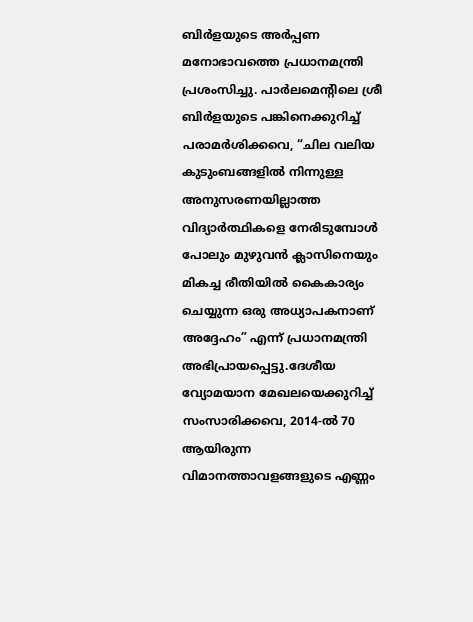ബിർളയുടെ അർപ്പണ മനോഭാവത്തെ പ്രധാനമന്ത്രി പ്രശംസിച്ചു. പാർലമെന്റിലെ ശ്രീ ബിർളയുടെ പങ്കിനെക്കുറിച്ച് പരാമർശിക്കവെ, “ചില വലിയ കുടുംബങ്ങളിൽ നിന്നുള്ള അനുസരണയില്ലാത്ത വിദ്യാർത്ഥികളെ നേരിടുമ്പോൾ പോലും മുഴുവൻ ക്ലാസിനെയും മികച്ച രീതിയിൽ കൈകാര്യം ചെയ്യുന്ന ഒരു അധ്യാപകനാണ് അദ്ദേഹം” എന്ന് പ്രധാനമന്ത്രി അഭിപ്രായപ്പെട്ടു.ദേശീയ വ്യോമയാന മേഖലയെക്കുറിച്ച് സംസാരിക്കവെ, 2014-ൽ 70 ആയിരുന്ന വിമാനത്താവളങ്ങളുടെ എണ്ണം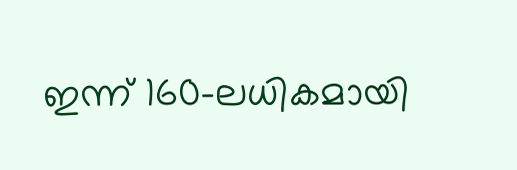ഇന്ന് 160-ലധികമായി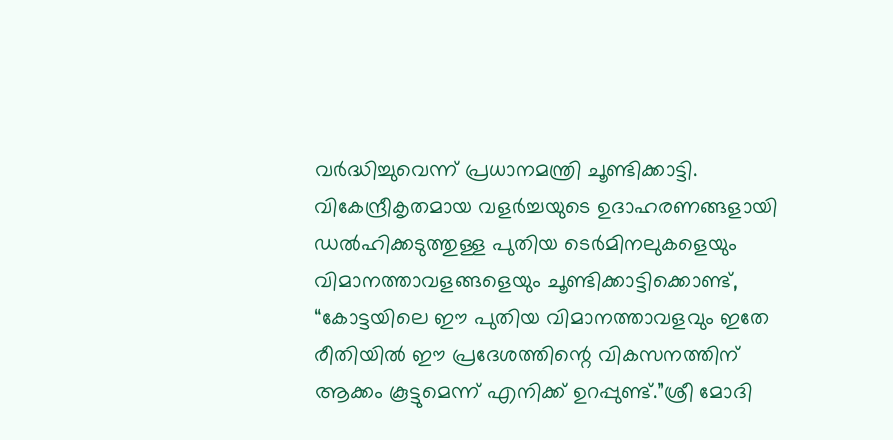വർദ്ധിച്ചുവെന്ന് പ്രധാനമന്ത്രി ചൂണ്ടിക്കാട്ടി. വികേന്ദ്രീകൃതമായ വളർച്ചയുടെ ഉദാഹരണങ്ങളായി ഡൽഹിക്കടുത്തുള്ള പുതിയ ടെർമിനലുകളെയും വിമാനത്താവളങ്ങളെയും ചൂണ്ടിക്കാട്ടിക്കൊണ്ട്, “കോട്ടയിലെ ഈ പുതിയ വിമാനത്താവളവും ഇതേ രീതിയിൽ ഈ പ്രദേശത്തിന്റെ വികസനത്തിന് ആക്കം കൂട്ടുമെന്ന് എനിക്ക് ഉറപ്പുണ്ട്.”ശ്രീ മോദി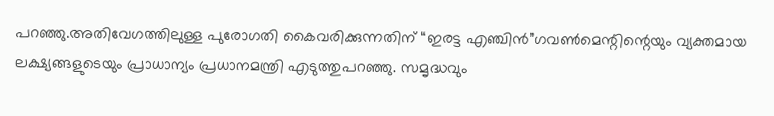പറഞ്ഞു.അതിവേഗത്തിലുള്ള പുരോഗതി കൈവരിക്കുന്നതിന് “ഇരട്ട എഞ്ചിൻ”ഗവൺമെന്റിന്റെയും വ്യക്തമായ ലക്ഷ്യങ്ങളുടെയും പ്രാധാന്യം പ്രധാനമന്ത്രി എടുത്തുപറഞ്ഞു. സമൃദ്ധവും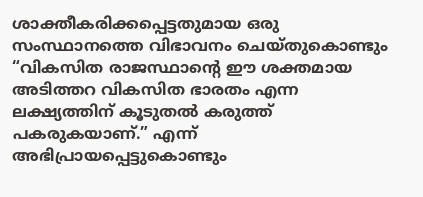ശാക്തീകരിക്കപ്പെട്ടതുമായ ഒരു സംസ്ഥാനത്തെ വിഭാവനം ചെയ്തുകൊണ്ടും “വികസിത രാജസ്ഥാന്റെ ഈ ശക്തമായ അടിത്തറ വികസിത ഭാരതം എന്ന ലക്ഷ്യത്തിന് കൂടുതൽ കരുത്ത് പകരുകയാണ്.” എന്ന് അഭിപ്രായപ്പെട്ടുകൊണ്ടും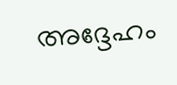അദ്ദേഹം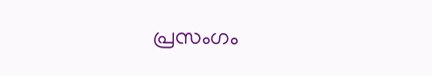പ്രസംഗം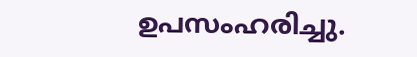ഉപസംഹരിച്ചു.